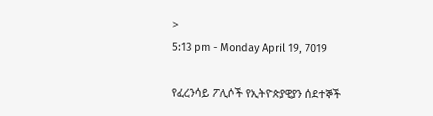>
5:13 pm - Monday April 19, 7019

የፈረንሳይ ፖሊሶች የኢትዮጵያዊያን ሰደተኞች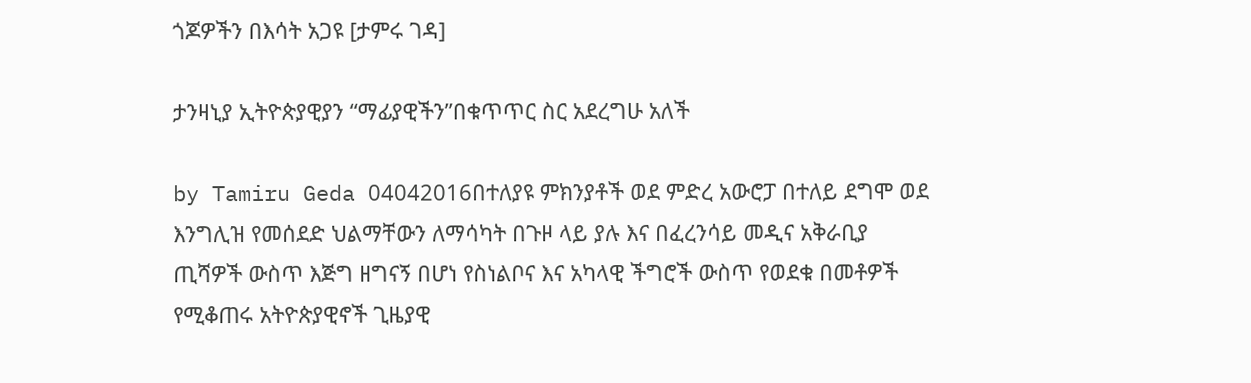ጎጆዎችን በእሳት አጋዩ [ታምሩ ገዳ]

ታንዛኒያ ኢትዮጵያዊያን “ማፊያዊችን”በቁጥጥር ስር አደረግሁ አለች

by Tamiru Geda 04042016በተለያዩ ምክንያቶች ወደ ምድረ አውሮፓ በተለይ ደግሞ ወደ እንግሊዝ የመሰደድ ህልማቸውን ለማሳካት በጉዞ ላይ ያሉ እና በፈረንሳይ መዲና አቅራቢያ ጢሻዎች ውስጥ እጅግ ዘግናኝ በሆነ የስነልቦና እና አካላዊ ችግሮች ውስጥ የወደቁ በመቶዎች የሚቆጠሩ አትዮጵያዊኖች ጊዜያዊ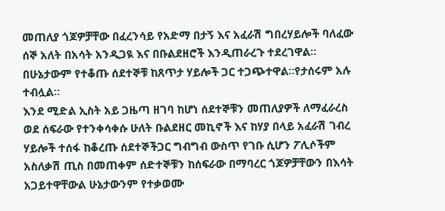መጠለያ ጎጆዎቻቸው በፈረንሳይ የአድማ በታኝ እና አፈራሽ ግበረሃይሎች ባለፈው ሰኞ አለት በአሳት አንዲጋዪ እና በቡልደዘሮች እንዲጠራረጉ ተደረገዋል። በሁኔታውም የተቆጡ ሰደተኞቹ ከጸጥታ ሃይሎች ጋር ተጋጭተዋል።የታሰሩም አሉ ተብሏል።
እንደ ሚድል ኢስት አይ ጋዜጣ ዘገባ ከሆነ ሰደተኞቹን መጠለያዎች ለማፈራረስ ወደ ሰፍራው የተንቀሳቀሱ ሁለት ቡልደዘር መኪኖች እና ከሃያ በላይ አፈራሽ ገብረ ሃይሎች ተሰፋ ከቆረጡ ሰደተኞችጋር ግብግብ ውስጥ የገቡ ሲሆን ፖሊሶችም አስለቃሽ ጢስ በመጠቀም ሰድተኞቹን ከሰፍራው በማባረር ጎጆዎቻቸውን በእሳት አጋይተዋቸውል ሁኔታውንም የተቃወሙ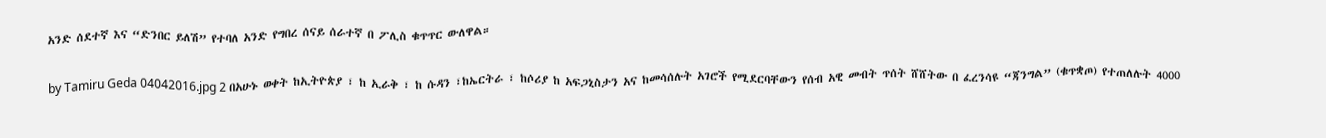አንድ ሰደተኛ እና “ድንበር ይለሽ” የተባለ አንድ የግበረ ሰናይ ሰራተኛ በ ፖሊስ ቁጥጥር ውለዋል።

by Tamiru Geda 04042016.jpg 2 በአሁኑ ወቀት ከኢትዮጵያ ፣ ከ ኢራቅ ፣ ከ ሱዳን ፣ከኤርትራ ፣ ከሶሪያ ከ አፍጋኒስታን አና ከመሳሰሉት አገሮች የሚደርባቸውን የሰብ አዊ መብት ጥሰት ሸሸትው በ ፈረንሳዩ “ጃንግል” (ቁጥቋጦ) የተጠለሉት 4000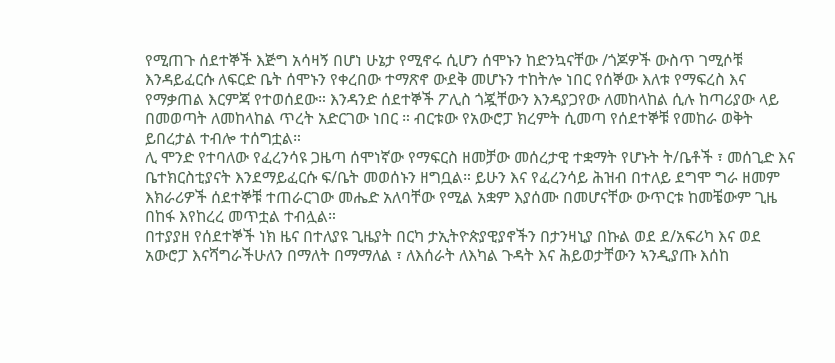የሚጠጉ ሰደተኞች እጅግ አሳዛኝ በሆነ ሁኔታ የሚኖሩ ሲሆን ሰሞኑን ከድንኳናቸው /ጎጆዎች ውስጥ ገሚሶቹ እንዳይፈርሱ ለፍርድ ቤት ሰሞኑን የቀረበው ተማጽኖ ውደቅ መሆኑን ተከትሎ ነበር የሰኞው እለቱ የማፍረስ እና የማቃጠል እርምጃ የተወሰደው። እንዳንድ ሰደተኞች ፖሊስ ጎጇቸውን እንዳያጋየው ለመከላከል ሲሉ ከጣሪያው ላይ በመወጣት ለመከላከል ጥረት አድርገው ነበር ። ብርቱው የአውሮፓ ክረምት ሲመጣ የሰደተኞቹ የመከራ ወቅት ይበረታል ተብሎ ተሰግቷል።
ሊ ሞንድ የተባለው የፈረንሳዩ ጋዜጣ ሰሞነኛው የማፍርስ ዘመቻው መሰረታዊ ተቋማት የሆኑት ት/ቤቶች ፣ መሰጊድ እና ቤተክርስቲያናት እንደማይፈርሱ ፍ/ቤት መወሰኑን ዘግቧል። ይሁን እና የፈረንሳይ ሕዝብ በተለይ ደግሞ ግራ ዘመም እክራሪዎች ሰደተኞቹ ተጠራርገው መሔድ አለባቸው የሚል አቋም እያሰሙ በመሆናቸው ውጥርቱ ከመቼውም ጊዜ በከፋ እየከረረ መጥቷል ተብሏል።
በተያያዘ የሰደተኞች ነክ ዜና በተለያዩ ጊዜያት በርካ ታኢትዮጵያዊያኖችን በታንዛኒያ በኩል ወደ ደ/አፍሪካ እና ወደ አውሮፓ እናሻግራችሁለን በማለት በማማለል ፣ ለእሰራት ለእካል ጉዳት እና ሕይወታቸውን ኣንዲያጡ እሰከ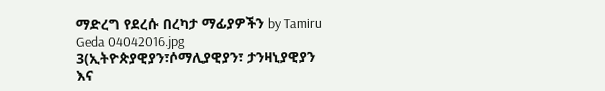ማድረግ የደረሱ በረካታ ማፊያዎችን by Tamiru Geda 04042016.jpg 3(ኢትዮጵያዊያን፣ሶማሊያዊያን፣ ታንዛኒያዊያን እና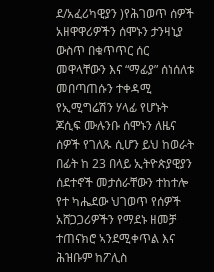ደ/አፈሪካዊያን )የሕገወጥ ሰዎች አዘዋዋሪዎችን ሰሞኑን ታንዛኒያ ውስጥ በቁጥጥር ሰር መዋላቸውን እና “ማፊያ” ሰነሰለቱ መበጣጠሱን ተቀዳሚ የኢሚግሬሽን ሃላፊ የሆኑት ጆሲፍ ሙሉንቡ ሰሞኑን ለዜና ሰዎች የገለጹ ሲሆን ይህ ከወራት በፊት ከ 23 በላይ ኢትዮጵያዊያን ሰደተኖች መታሰራቸውን ተከተሎ የተ ካሔደው ህገወጥ የሰዎች አሸጋጋሪዎችን የማደኑ ዘመቻ ተጠናክሮ ኣንደሚቀጥል እና ሕዝቡም ከፖሊስ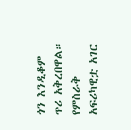ጎን እንዲቆም ጥሪ አቅረበዋል።
የምስራቅ አፍሪካዊቷ አገር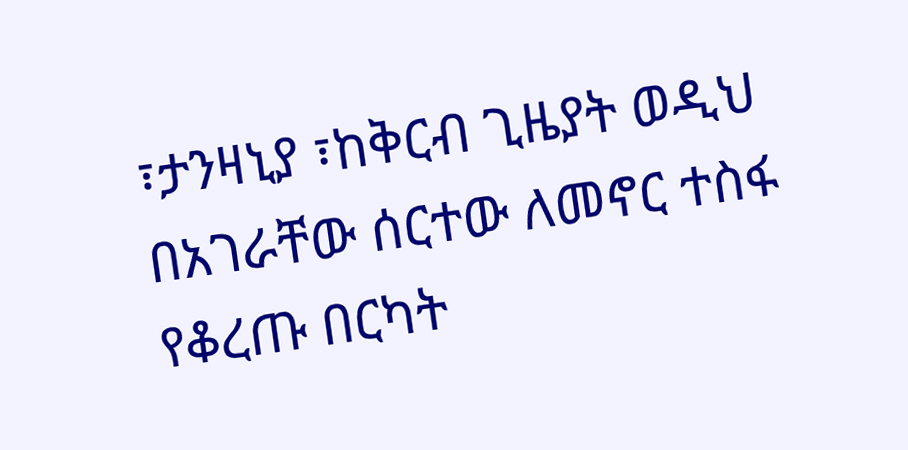፣ታንዛኒያ ፣ከቅርብ ጊዜያት ወዲህ በአገራቸው ሰርተው ለመኖር ተስፋ የቆረጡ በርካት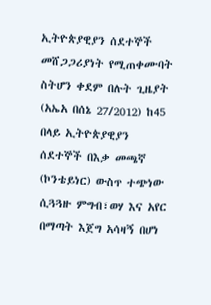ኢትዮጵያዊያን ሰደተኞች መሸጋጋሪያነት የሚጠቀሙባት ስትሆን ቀደም በሉት ጊዜያት (አኤአ በሰኔ 27/2012) ከ45 በላይ ኢትዮጵያዊያን ሰደተኞች በእቃ መጫኛ (ኮንቴይነር) ውስጥ ተጭነው ሲጓጓዙ ምግብ፣ወሃ እና አየር በማጣት እጀግ አሳዛኝ በሆነ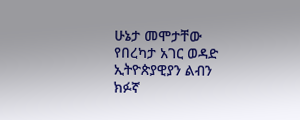ሁኔታ መሞታቸው የበረካታ አገር ወዳድ ኢትዮጵያዊያን ልብን ክፉኛ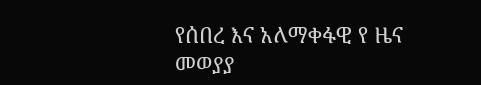የሰበረ እና አለማቀፋዊ የ ዜና መወያያ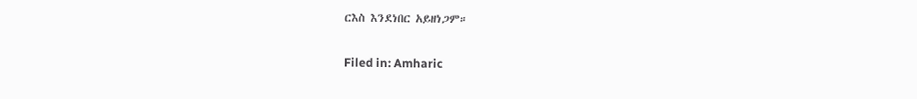ርእስ እንደነበር አይዘነጋም።

Filed in: Amharic